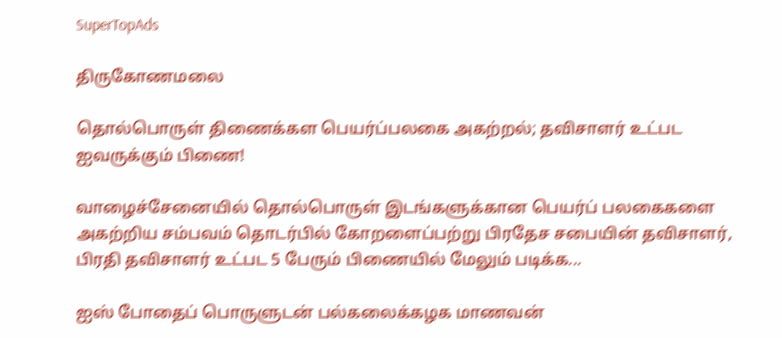SuperTopAds

திருகோணமலை

தொல்பொருள் திணைக்கள பெயர்ப்பலகை அகற்றல்; தவிசாளர் உட்பட ஐவருக்கும் பிணை!

வாழைச்சேனையில் தொல்பொருள் இடங்களுக்கான பெயர்ப் பலகைகளை அகற்றிய சம்பவம் தொடர்பில் கோறளைப்பற்று பிரதேச சபையின் தவிசாளர், பிரதி தவிசாளர் உட்பட 5 பேரும் பிணையில் மேலும் படிக்க...

ஐஸ் போதைப் பொருளுடன் பல்கலைக்கழக மாணவன்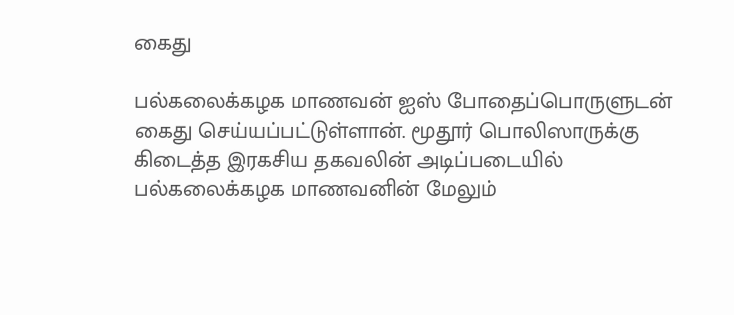கைது

பல்கலைக்கழக மாணவன் ஐஸ் போதைப்பொருளுடன் கைது செய்யப்பட்டுள்ளான். மூதூர் பொலிஸாருக்கு கிடைத்த இரகசிய தகவலின் அடிப்படையில் பல்கலைக்கழக மாணவனின் மேலும்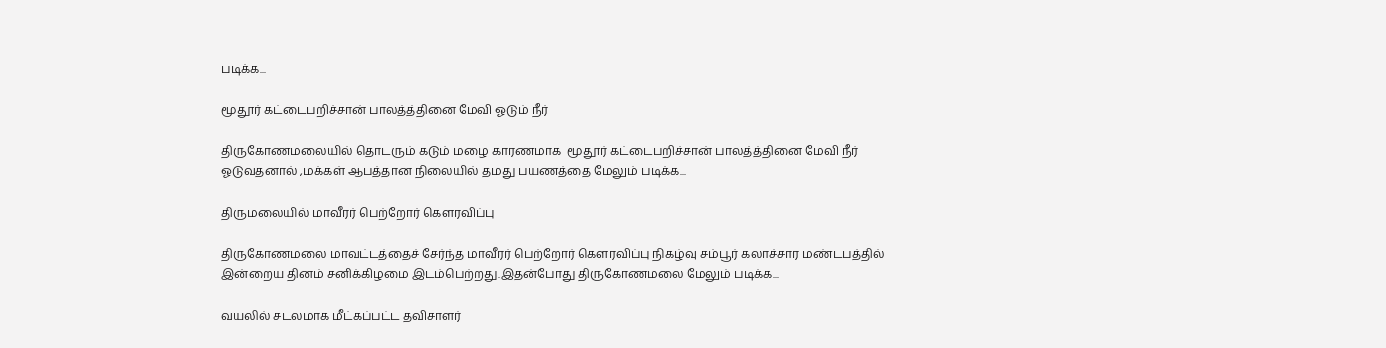படிக்க...

மூதூர் கட்டைபறிச்சான் பாலத்த்தினை மேவி ஓடும் நீர்

திருகோணமலையில் தொடரும் கடும் மழை காரணமாக  மூதூர் கட்டைபறிச்சான் பாலத்த்தினை மேவி நீர் ஓடுவதனால் ,மக்கள் ஆபத்தான நிலையில் தமது பயணத்தை மேலும் படிக்க...

திருமலையில் மாவீரர் பெற்றோர் கௌரவிப்பு

திருகோணமலை மாவட்டத்தைச் சேர்ந்த மாவீரர் பெற்றோர் கௌரவிப்பு நிகழ்வு சம்பூர் கலாச்சார மண்டபத்தில் இன்றைய தினம் சனிக்கிழமை இடம்பெற்றது.இதன்போது திருகோணமலை மேலும் படிக்க...

வயலில் சடலமாக மீட்கப்பட்ட தவிசாளர்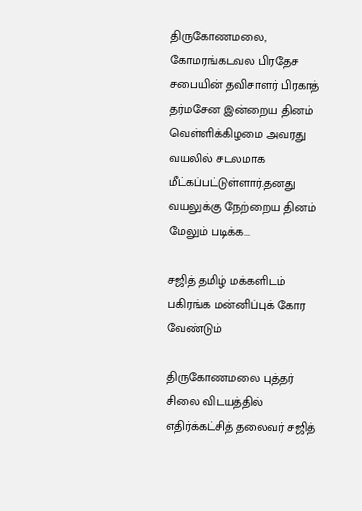திருகோணமலை, கோமரங்கடவல பிரதேச சபையின் தவிசாளர் பிரகாத் தர்மசேன இன்றைய தினம் வெள்ளிக்கிழமை அவரது வயலில் சடலமாக மீட்கப்பட்டுள்ளார்.தனது வயலுக்கு நேற்றைய தினம் மேலும் படிக்க...

சஜித் தமிழ் மக்களிடம் பகிரங்க மன்னிப்புக் கோர வேண்டும்

திருகோணமலை புத்தர் சிலை விடயத்தில் எதிர்க்கட்சித் தலைவர் சஜித்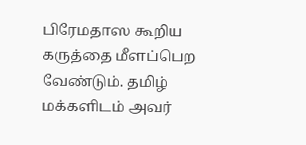பிரேமதாஸ கூறிய கருத்தை மீளப்பெற வேண்டும். தமிழ் மக்களிடம் அவர்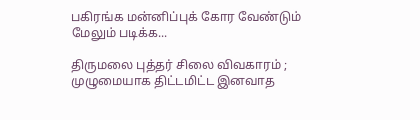பகிரங்க மன்னிப்புக் கோர வேண்டும் மேலும் படிக்க...

திருமலை புத்தர் சிலை விவகாரம் ; முழுமையாக திட்டமிட்ட இனவாத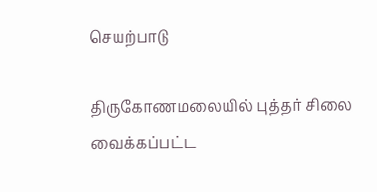செயற்பாடு

திருகோணமலையில் புத்தர் சிலை வைக்கப்பட்ட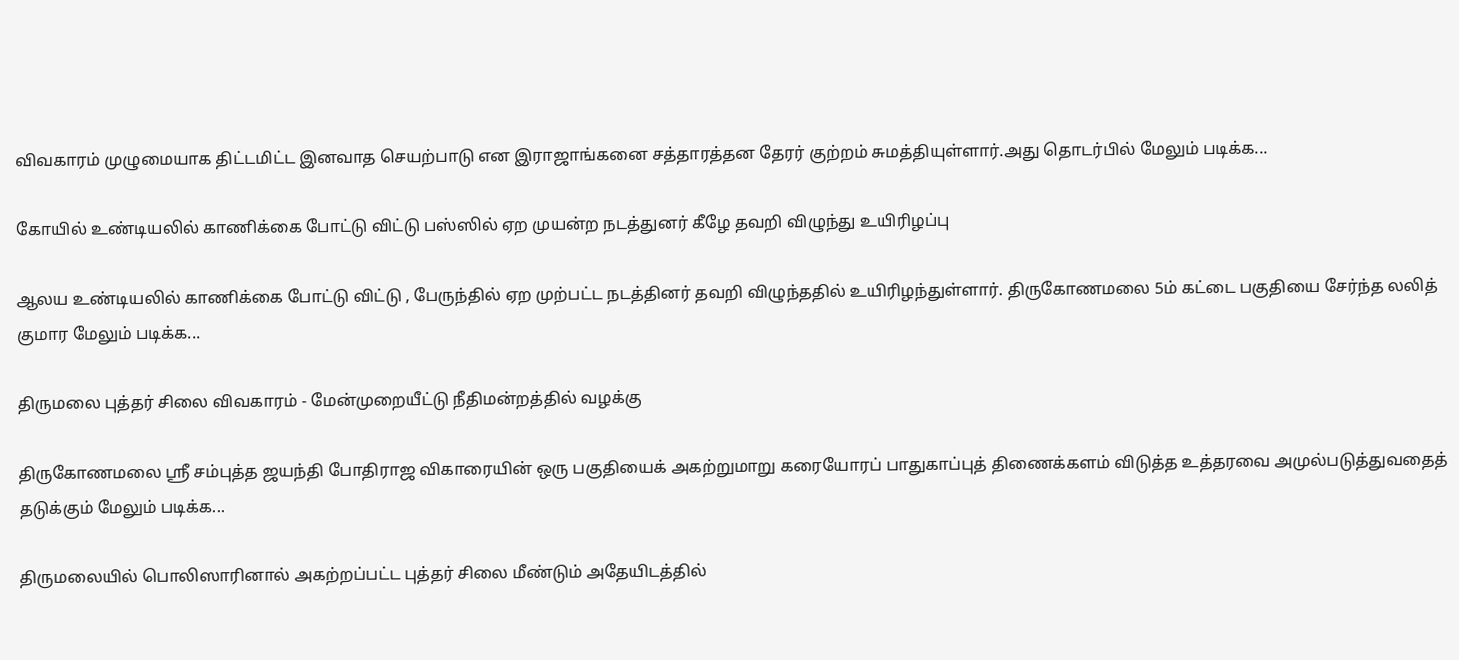விவகாரம் முழுமையாக திட்டமிட்ட இனவாத செயற்பாடு என இராஜாங்கனை சத்தாரத்தன தேரர் குற்றம் சுமத்தியுள்ளார்.அது தொடர்பில் மேலும் படிக்க...

கோயில் உண்டியலில் காணிக்கை போட்டு விட்டு பஸ்ஸில் ஏற முயன்ற நடத்துனர் கீழே தவறி விழுந்து உயிரிழப்பு

ஆலய உண்டியலில் காணிக்கை போட்டு விட்டு , பேருந்தில் ஏற முற்பட்ட நடத்தினர் தவறி விழுந்ததில் உயிரிழந்துள்ளார். திருகோணமலை 5ம் கட்டை பகுதியை சேர்ந்த லலித் குமார மேலும் படிக்க...

திருமலை புத்தர் சிலை விவகாரம் - மேன்முறையீட்டு நீதிமன்றத்தில் வழக்கு

திருகோணமலை ஸ்ரீ சம்புத்த ஜயந்தி போதிராஜ விகாரையின் ஒரு பகுதியைக் அகற்றுமாறு கரையோரப் பாதுகாப்புத் திணைக்களம் விடுத்த உத்தரவை அமுல்படுத்துவதைத் தடுக்கும் மேலும் படிக்க...

திருமலையில் பொலிஸாரினால் அகற்றப்பட்ட புத்தர் சிலை மீண்டும் அதேயிடத்தில்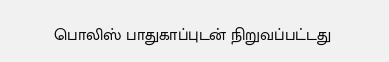பொலிஸ் பாதுகாப்புடன் நிறுவப்பட்டது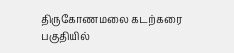திருகோணமலை கடற்கரை பகுதியில்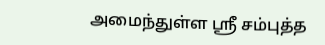அமைந்துள்ள ஸ்ரீ சம்புத்த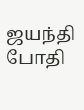ஜயந்தி போதி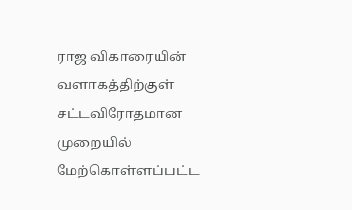ராஜ விகாரையின் வளாகத்திற்குள் சட்டவிரோதமான முறையில் மேற்கொள்ளப்பட்ட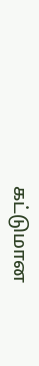கட்டுமான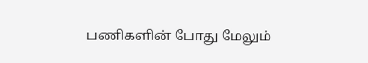பணிகளின் போது மேலும்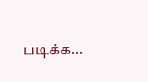படிக்க...